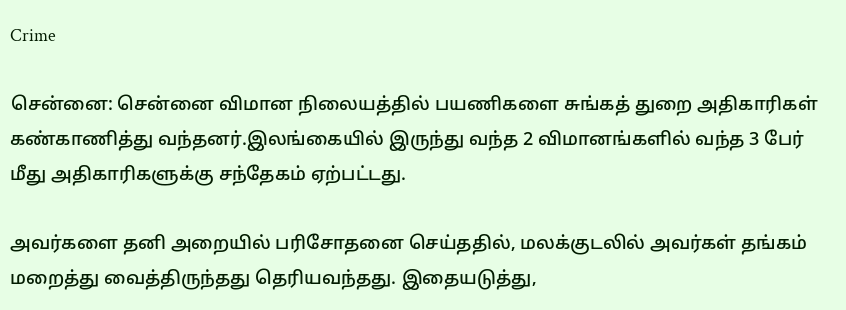Crime

சென்னை: சென்னை விமான நிலையத்தில் பயணிகளை சுங்கத் துறை அதிகாரிகள் கண்காணித்து வந்தனர்.இலங்கையில் இருந்து வந்த 2 விமானங்களில் வந்த 3 பேர் மீது அதிகாரிகளுக்கு சந்தேகம் ஏற்பட்டது.

அவர்களை தனி அறையில் பரிசோதனை செய்ததில், மலக்குடலில் அவர்கள் தங்கம் மறைத்து வைத்திருந்தது தெரியவந்தது. இதையடுத்து,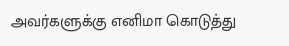அவர்களுக்கு எனிமா கொடுத்து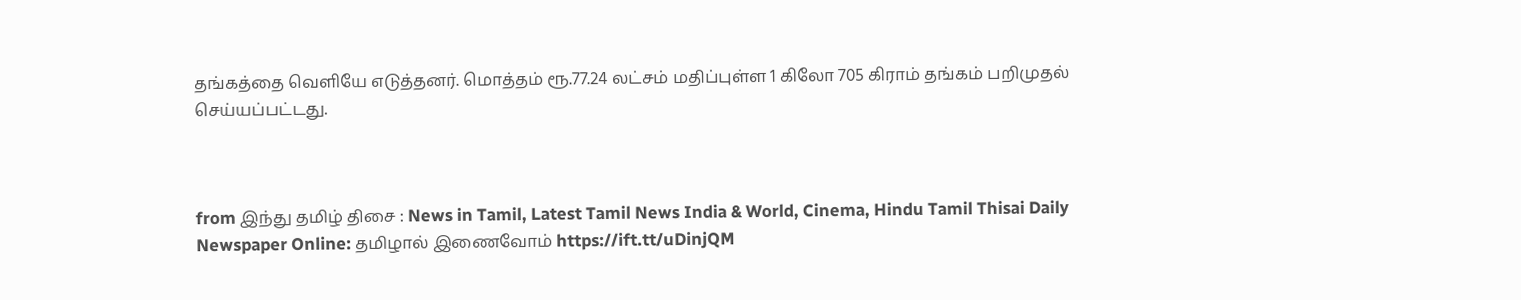தங்கத்தை வெளியே எடுத்தனர். மொத்தம் ரூ.77.24 லட்சம் மதிப்புள்ள 1 கிலோ 705 கிராம் தங்கம் பறிமுதல் செய்யப்பட்டது.



from இந்து தமிழ் திசை : News in Tamil, Latest Tamil News India & World, Cinema, Hindu Tamil Thisai Daily Newspaper Online: தமிழால் இணைவோம் https://ift.tt/uDinjQM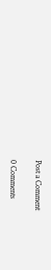Post a Comment

0 Comments